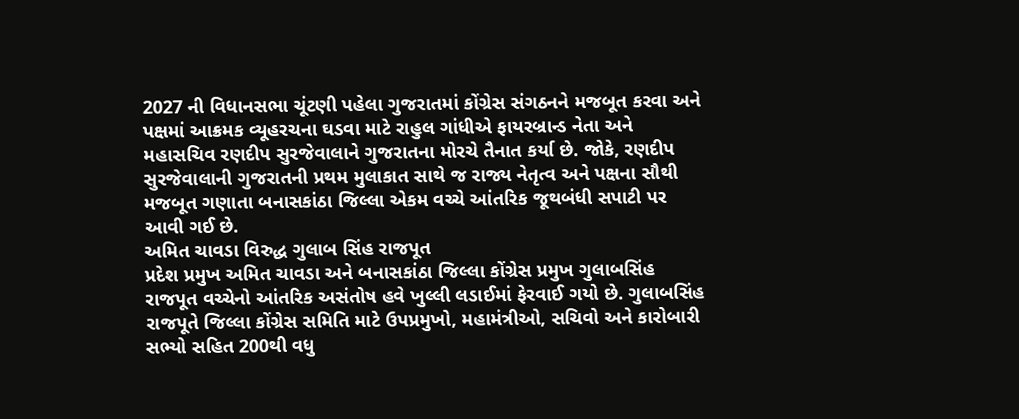2027 ની વિધાનસભા ચૂંટણી પહેલા ગુજરાતમાં કોંગ્રેસ સંગઠનને મજબૂત કરવા અને પક્ષમાં આક્રમક વ્યૂહરચના ઘડવા માટે રાહુલ ગાંધીએ ફાયરબ્રાન્ડ નેતા અને મહાસચિવ રણદીપ સુરજેવાલાને ગુજરાતના મોરચે તૈનાત કર્યા છે. જોકે, રણદીપ સુરજેવાલાની ગુજરાતની પ્રથમ મુલાકાત સાથે જ રાજ્ય નેતૃત્વ અને પક્ષના સૌથી મજબૂત ગણાતા બનાસકાંઠા જિલ્લા એકમ વચ્ચે આંતરિક જૂથબંધી સપાટી પર આવી ગઈ છે.
અમિત ચાવડા વિરુદ્ધ ગુલાબ સિંહ રાજપૂત
પ્રદેશ પ્રમુખ અમિત ચાવડા અને બનાસકાંઠા જિલ્લા કોંગ્રેસ પ્રમુખ ગુલાબસિંહ રાજપૂત વચ્ચેનો આંતરિક અસંતોષ હવે ખુલ્લી લડાઈમાં ફેરવાઈ ગયો છે. ગુલાબસિંહ રાજપૂતે જિલ્લા કોંગ્રેસ સમિતિ માટે ઉપપ્રમુખો, મહામંત્રીઓ, સચિવો અને કારોબારી સભ્યો સહિત 200થી વધુ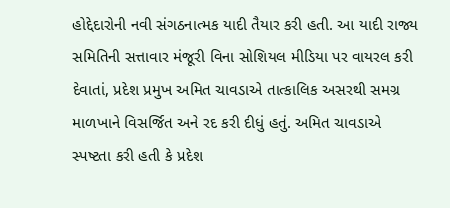હોદ્દેદારોની નવી સંગઠનાત્મક યાદી તૈયાર કરી હતી. આ યાદી રાજ્ય સમિતિની સત્તાવાર મંજૂરી વિના સોશિયલ મીડિયા પર વાયરલ કરી દેવાતાં, પ્રદેશ પ્રમુખ અમિત ચાવડાએ તાત્કાલિક અસરથી સમગ્ર માળખાને વિસર્જિત અને રદ કરી દીધું હતું. અમિત ચાવડાએ સ્પષ્ટતા કરી હતી કે પ્રદેશ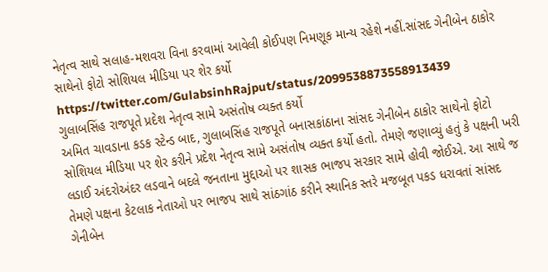નેતૃત્વ સાથે સલાહ-મશવરા વિના કરવામાં આવેલી કોઈપણ નિમણૂક માન્ય રહેશે નહીં.સાંસદ ગેનીબેન ઠાકોર સાથેનો ફોટો સોશિયલ મીડિયા પર શેર કર્યો
https://twitter.com/GulabsinhRajput/status/2099538873558913439
ગુલાબસિંહ રાજપૂતે પ્રદેશ નેતૃત્વ સામે અસંતોષ વ્યક્ત કર્યો
અમિત ચાવડાના કડક સ્ટેન્ડ બાદ, ગુલાબસિંહ રાજપૂતે બનાસકાંઠાના સાંસદ ગેનીબેન ઠાકોર સાથેનો ફોટો સોશિયલ મીડિયા પર શેર કરીને પ્રદેશ નેતૃત્વ સામે અસંતોષ વ્યક્ત કર્યો હતો. તેમણે જણાવ્યું હતું કે પક્ષની ખરી લડાઈ અંદરોઅંદર લડવાને બદલે જનતાના મુદ્દાઓ પર શાસક ભાજપ સરકાર સામે હોવી જોઈએ. આ સાથે જ તેમણે પક્ષના કેટલાક નેતાઓ પર ભાજપ સાથે સાંઠગાંઠ કરીને સ્થાનિક સ્તરે મજબૂત પકડ ધરાવતાં સાંસદ ગેનીબેન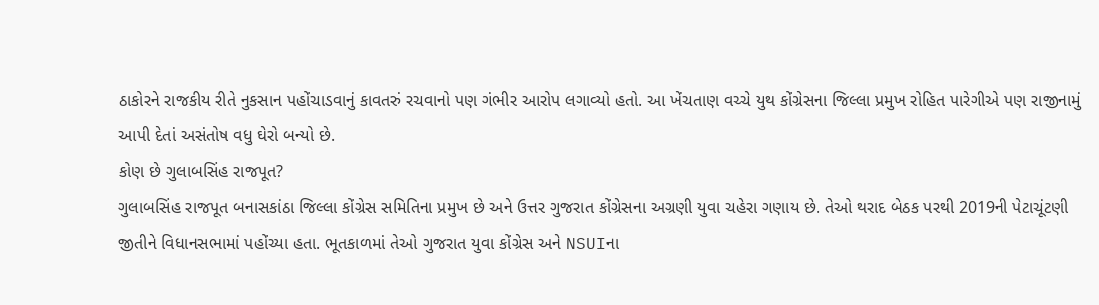ઠાકોરને રાજકીય રીતે નુકસાન પહોંચાડવાનું કાવતરું રચવાનો પણ ગંભીર આરોપ લગાવ્યો હતો. આ ખેંચતાણ વચ્ચે યુથ કોંગ્રેસના જિલ્લા પ્રમુખ રોહિત પારેગીએ પણ રાજીનામું આપી દેતાં અસંતોષ વધુ ઘેરો બન્યો છે.
કોણ છે ગુલાબસિંહ રાજપૂત?
ગુલાબસિંહ રાજપૂત બનાસકાંઠા જિલ્લા કોંગ્રેસ સમિતિના પ્રમુખ છે અને ઉત્તર ગુજરાત કોંગ્રેસના અગ્રણી યુવા ચહેરા ગણાય છે. તેઓ થરાદ બેઠક પરથી 2019ની પેટાચૂંટણી જીતીને વિધાનસભામાં પહોંચ્યા હતા. ભૂતકાળમાં તેઓ ગુજરાત યુવા કોંગ્રેસ અને NSUIના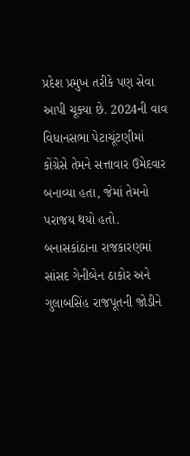પ્રદેશ પ્રમુખ તરીકે પણ સેવા આપી ચૂક્યા છે. 2024ની વાવ વિધાનસભા પેટાચૂંટણીમાં કોંગ્રેસે તેમને સત્તાવાર ઉમેદવાર બનાવ્યા હતા, જેમાં તેમનો પરાજય થયો હતો. બનાસકાંઠાના રાજકારણમાં સાંસદ ગેનીબેન ઠાકોર અને ગુલાબસિંહ રાજપૂતની જોડીને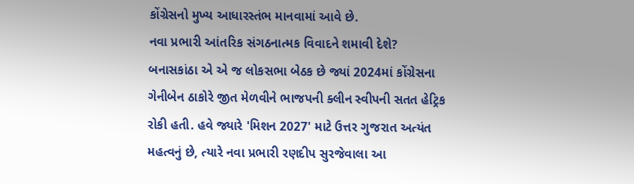કોંગ્રેસનો મુખ્ય આધારસ્તંભ માનવામાં આવે છે.
નવા પ્રભારી આંતરિક સંગઠનાત્મક વિવાદને શમાવી દેશે?
બનાસકાંઠા એ એ જ લોકસભા બેઠક છે જ્યાં 2024માં કોંગ્રેસના ગેનીબેન ઠાકોરે જીત મેળવીને ભાજપની ક્લીન સ્વીપની સતત હેટ્રિક રોકી હતી. હવે જ્યારે 'મિશન 2027' માટે ઉત્તર ગુજરાત અત્યંત મહત્વનું છે, ત્યારે નવા પ્રભારી રણદીપ સુરજેવાલા આ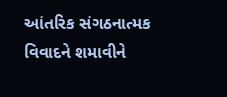આંતરિક સંગઠનાત્મક વિવાદને શમાવીને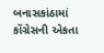બનાસકાંઠામાં કોંગ્રેસની એકતા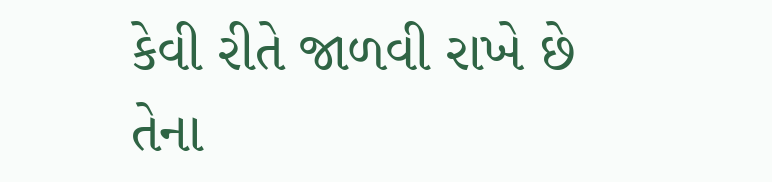કેવી રીતે જાળવી રાખે છે તેના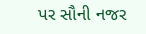પર સૌની નજર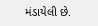મંડાયેલી છે.